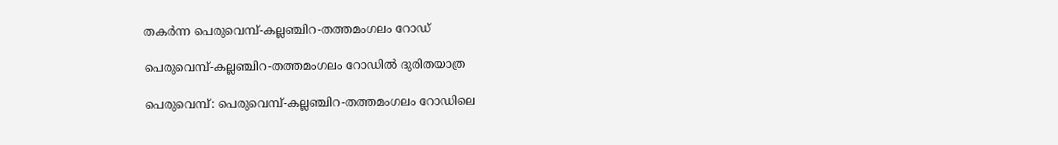തകർന്ന പെരുവെമ്പ്-കല്ലഞ്ചിറ-തത്തമംഗലം റോഡ്

പെരുവെമ്പ്-കല്ലഞ്ചിറ-തത്തമംഗലം റോഡിൽ ദുരിതയാത്ര

പെരുവെമ്പ്: പെരുവെമ്പ്-കല്ലഞ്ചിറ-തത്തമംഗലം റോഡിലെ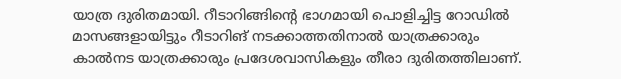യാത്ര ദുരിതമായി. റീടാറിങ്ങിന്റെ ഭാഗമായി പൊളിച്ചിട്ട റോഡിൽ മാസങ്ങളായിട്ടും റീടാറിങ് നടക്കാത്തതിനാൽ യാത്രക്കാരും കാൽനട യാത്രക്കാരും പ്രദേശവാസികളും തീരാ ദുരിതത്തിലാണ്.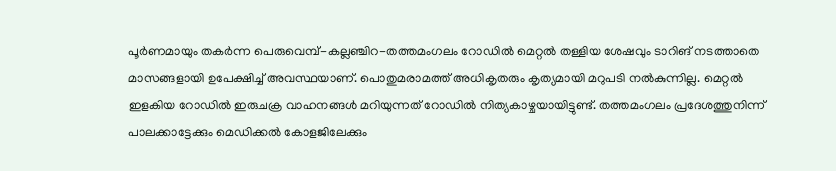പൂർണമായും തകർന്ന പെരുവെമ്പ്-കല്ലഞ്ചിറ-തത്തമംഗലം റോഡിൽ മെറ്റൽ തള്ളിയ ശേഷവും ടാറിങ് നടത്താതെ മാസങ്ങളായി ഉപേക്ഷിച്ച് അവസ്ഥയാണ്. പൊതുമരാമത്ത് അധികൃതരും കൃത്യമായി മറുപടി നൽകുന്നില്ല. മെറ്റൽ ഇളകിയ റോഡിൽ ഇരുചക്ര വാഹനങ്ങൾ മറിയുന്നത് റോഡിൽ നിത്യകാഴ്ചയായിട്ടുണ്ട്. തത്തമംഗലം പ്രദേശത്തുനിന്ന് പാലക്കാട്ടേക്കും മെഡിക്കൽ കോളജിലേക്കും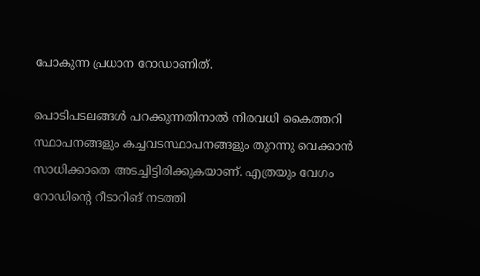പോകുന്ന പ്രധാന റോഡാണിത്.

പൊടിപടലങ്ങൾ പറക്കുന്നതിനാൽ നിരവധി കൈത്തറി സ്ഥാപനങ്ങളും കച്ചവടസ്ഥാപനങ്ങളും തുറന്നു വെക്കാൻ സാധിക്കാതെ അടച്ചിട്ടിരിക്കുകയാണ്. എത്രയും വേഗം റോഡിന്റെ റീടാറിങ് നടത്തി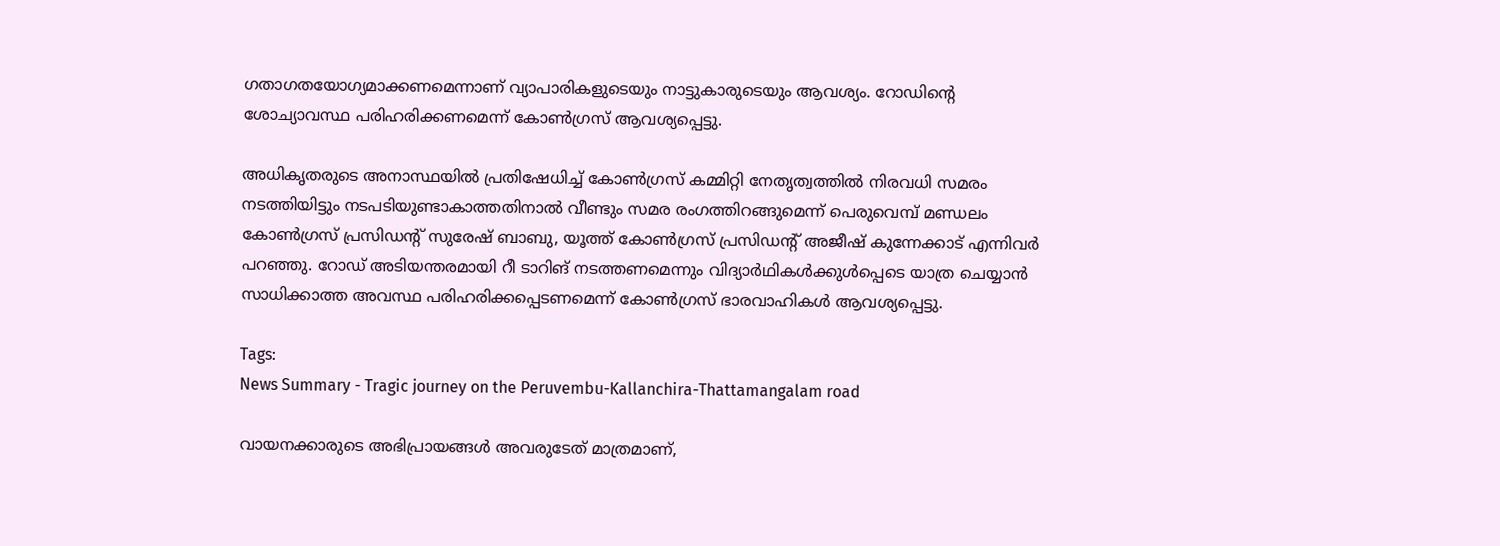ഗതാഗതയോഗ്യമാക്കണമെന്നാണ് വ്യാപാരികളുടെയും നാട്ടുകാരുടെയും ആവശ്യം. റോഡിന്റെ ശോച്യാവസ്ഥ പരിഹരിക്കണമെന്ന് കോൺഗ്രസ് ആവശ്യപ്പെട്ടു.

അധികൃതരുടെ അനാസ്ഥയിൽ പ്രതിഷേധിച്ച് കോൺഗ്രസ് കമ്മിറ്റി നേതൃത്വത്തിൽ നിരവധി സമരം നടത്തിയിട്ടും നടപടിയുണ്ടാകാത്തതിനാൽ വീണ്ടും സമര രംഗത്തിറങ്ങുമെന്ന് പെരുവെമ്പ് മണ്ഡലം കോൺഗ്രസ് പ്രസിഡന്റ് സുരേഷ് ബാബു, യൂത്ത് കോൺഗ്രസ് പ്രസിഡന്റ് അജീഷ് കുന്നേക്കാട് എന്നിവർ പറഞ്ഞു. റോഡ് അടിയന്തരമായി റീ ടാറിങ് നടത്തണമെന്നും വിദ്യാർഥികൾക്കുൾപ്പെടെ യാത്ര ചെയ്യാൻ സാധിക്കാത്ത അവസ്ഥ പരിഹരിക്കപ്പെടണമെന്ന് കോൺഗ്രസ് ഭാരവാഹികൾ ആവശ്യപ്പെട്ടു.

Tags:
News Summary - Tragic journey on the Peruvembu-Kallanchira-Thattamangalam road

വായനക്കാരുടെ അഭിപ്രായങ്ങള്‍ അവരുടേത് മാത്രമാണ്,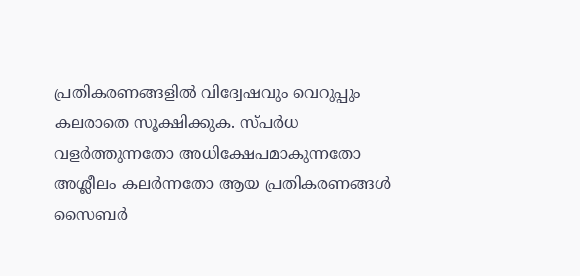പ്രതികരണങ്ങളിൽ വിദ്വേഷവും വെറുപ്പും കലരാതെ സൂക്ഷിക്കുക. സ്പർധ വളർത്തുന്നതോ അധിക്ഷേപമാകുന്നതോ അശ്ലീലം കലർന്നതോ ആയ പ്രതികരണങ്ങൾ സൈബർ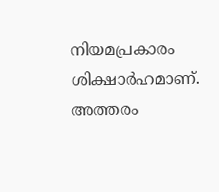നിയമപ്രകാരം ശിക്ഷാർഹമാണ്. അത്തരം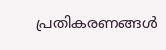പ്രതികരണങ്ങൾ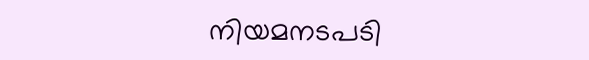നിയമനടപടി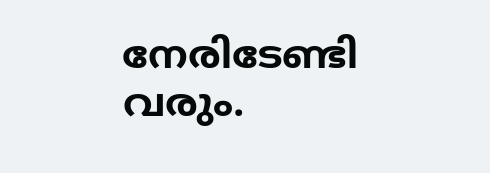നേരിടേണ്ടി വരും.